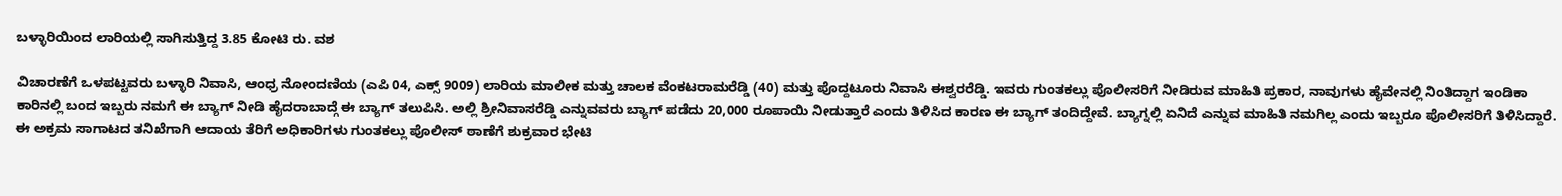ಬಳ್ಳಾರಿಯಿಂದ ಲಾರಿಯಲ್ಲಿ ಸಾಗಿಸುತ್ತಿದ್ದ 3.85 ಕೋಟಿ ರು. ವಶ

ವಿಚಾರಣೆಗೆ ಒಳಪಟ್ಟವರು ಬಳ್ಳಾರಿ ನಿವಾಸಿ, ಆಂಧ್ರ ನೋಂದಣಿಯ (ಎಪಿ 04, ಎಕ್ಸ್ 9009) ಲಾರಿಯ ಮಾಲೀಕ ಮತ್ತು ಚಾಲಕ ವೆಂಕಟರಾಮರೆಡ್ಡಿ (40) ಮತ್ತು ಪೊದ್ದಟೂರು ನಿವಾಸಿ ಈಶ್ವರರೆಡ್ಡಿ. ಇವರು ಗುಂತಕಲ್ಲು ಪೊಲೀಸರಿಗೆ ನೀಡಿರುವ ಮಾಹಿತಿ ಪ್ರಕಾರ, ನಾವುಗಳು ಹೈವೇನಲ್ಲಿ ನಿಂತಿದ್ದಾಗ ಇಂಡಿಕಾ ಕಾರಿನಲ್ಲಿ ಬಂದ ಇಬ್ಬರು ನಮಗೆ ಈ ಬ್ಯಾಗ್ ನೀಡಿ ಹೈದರಾಬಾದ್ಗೆ ಈ ಬ್ಯಾಗ್ ತಲುಪಿಸಿ. ಅಲ್ಲಿ ಶ್ರೀನಿವಾಸರೆಡ್ಡಿ ಎನ್ನುವವರು ಬ್ಯಾಗ್ ಪಡೆದು 20,000 ರೂಪಾಯಿ ನೀಡುತ್ತಾರೆ ಎಂದು ತಿಳಿಸಿದ ಕಾರಣ ಈ ಬ್ಯಾಗ್ ತಂದಿದ್ದೇವೆ. ಬ್ಯಾಗ್ನಲ್ಲಿ ಏನಿದೆ ಎನ್ನುವ ಮಾಹಿತಿ ನಮಗಿಲ್ಲ ಎಂದು ಇಬ್ಬರೂ ಪೊಲೀಸರಿಗೆ ತಿಳಿಸಿದ್ದಾರೆ.
ಈ ಅಕ್ರಮ ಸಾಗಾಟದ ತನಿಖೆಗಾಗಿ ಆದಾಯ ತೆರಿಗೆ ಅಧಿಕಾರಿಗಳು ಗುಂತಕಲ್ಲು ಪೊಲೀಸ್ ಠಾಣೆಗೆ ಶುಕ್ರವಾರ ಭೇಟಿ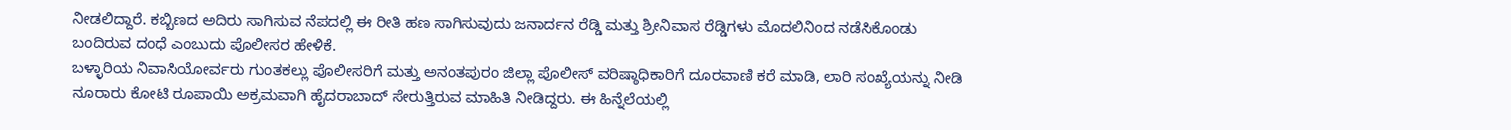ನೀಡಲಿದ್ದಾರೆ. ಕಬ್ಬಿಣದ ಅದಿರು ಸಾಗಿಸುವ ನೆಪದಲ್ಲಿ ಈ ರೀತಿ ಹಣ ಸಾಗಿಸುವುದು ಜನಾರ್ದನ ರೆಡ್ಡಿ ಮತ್ತು ಶ್ರೀನಿವಾಸ ರೆಡ್ಡಿಗಳು ಮೊದಲಿನಿಂದ ನಡೆಸಿಕೊಂಡು ಬಂದಿರುವ ದಂಧೆ ಎಂಬುದು ಪೊಲೀಸರ ಹೇಳಿಕೆ.
ಬಳ್ಳಾರಿಯ ನಿವಾಸಿಯೋರ್ವರು ಗುಂತಕಲ್ಲು ಪೊಲೀಸರಿಗೆ ಮತ್ತು ಅನಂತಪುರಂ ಜಿಲ್ಲಾ ಪೊಲೀಸ್ ವರಿಷ್ಠಾಧಿಕಾರಿಗೆ ದೂರವಾಣಿ ಕರೆ ಮಾಡಿ, ಲಾರಿ ಸಂಖ್ಯೆಯನ್ನು ನೀಡಿ ನೂರಾರು ಕೋಟಿ ರೂಪಾಯಿ ಅಕ್ರಮವಾಗಿ ಹೈದರಾಬಾದ್ ಸೇರುತ್ತಿರುವ ಮಾಹಿತಿ ನೀಡಿದ್ದರು. ಈ ಹಿನ್ನೆಲೆಯಲ್ಲಿ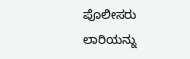ಪೊಲೀಸರು ಲಾರಿಯನ್ನು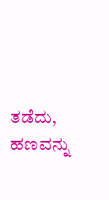ತಡೆದು, ಹಣವನ್ನು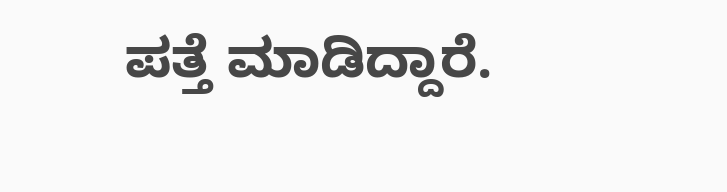ಪತ್ತೆ ಮಾಡಿದ್ದಾರೆ.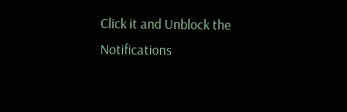Click it and Unblock the Notifications